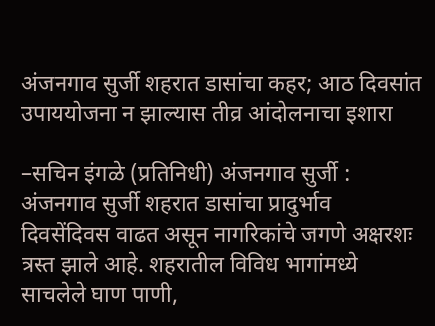अंजनगाव सुर्जी शहरात डासांचा कहर; आठ दिवसांत उपाययोजना न झाल्यास तीव्र आंदोलनाचा इशारा

–सचिन इंगळे (प्रतिनिधी) अंजनगाव सुर्जी : अंजनगाव सुर्जी शहरात डासांचा प्रादुर्भाव दिवसेंदिवस वाढत असून नागरिकांचे जगणे अक्षरशः त्रस्त झाले आहे. शहरातील विविध भागांमध्ये साचलेले घाण पाणी,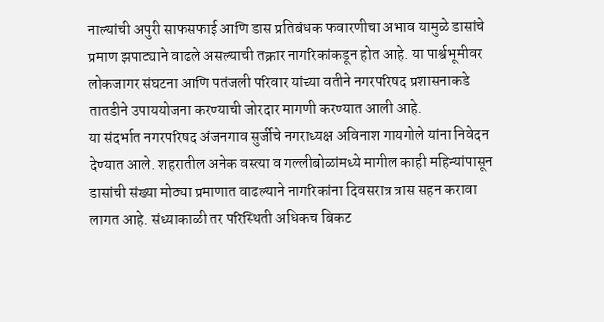नाल्यांची अपुरी साफसफाई आणि डास प्रतिबंधक फवारणीचा अभाव यामुळे डासांचे प्रमाण झपाट्याने वाढले असल्याची तक्रार नागरिकांकडून होत आहे. या पार्श्वभूमीवर लोकजागर संघटना आणि पतंजली परिवार यांच्या वतीने नगरपरिषद प्रशासनाकडे तातडीने उपाययोजना करण्याची जोरदार मागणी करण्यात आली आहे.
या संदर्भात नगरपरिषद अंजनगाव सुर्जीचे नगराध्यक्ष अविनाश गायगोले यांना निवेदन देण्यात आले. शहरातील अनेक वस्त्या व गल्लीबोळांमध्ये मागील काही महिन्यांपासून डासांची संख्या मोठ्या प्रमाणात वाढल्याने नागरिकांना दिवसरात्र त्रास सहन करावा लागत आहे. संध्याकाळी तर परिस्थिती अधिकच बिकट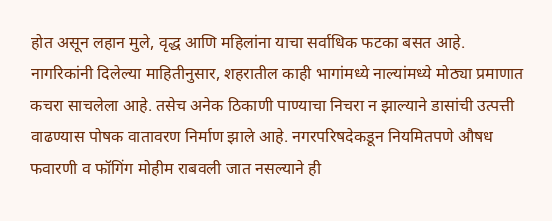होत असून लहान मुले, वृद्ध आणि महिलांना याचा सर्वाधिक फटका बसत आहे.
नागरिकांनी दिलेल्या माहितीनुसार, शहरातील काही भागांमध्ये नाल्यांमध्ये मोठ्या प्रमाणात कचरा साचलेला आहे. तसेच अनेक ठिकाणी पाण्याचा निचरा न झाल्याने डासांची उत्पत्ती वाढण्यास पोषक वातावरण निर्माण झाले आहे. नगरपरिषदेकडून नियमितपणे औषध फवारणी व फॉगिंग मोहीम राबवली जात नसल्याने ही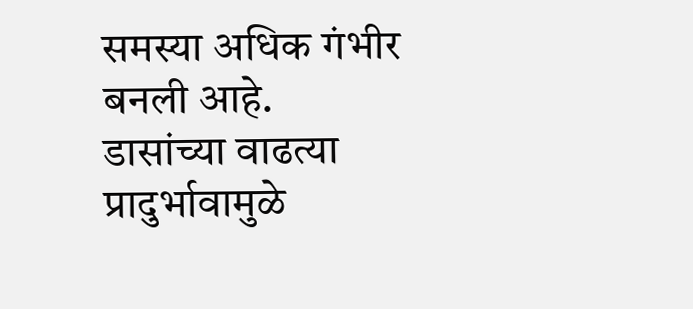समस्या अधिक गंभीर बनली आहे.
डासांच्या वाढत्या प्रादुर्भावामुळे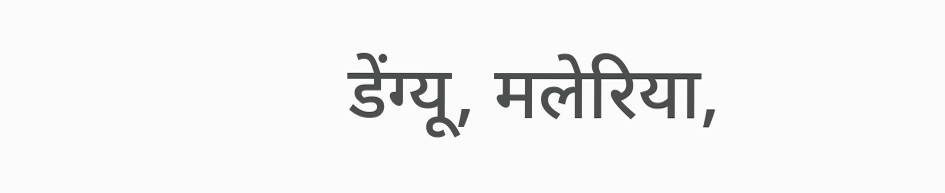डेंग्यू, मलेरिया,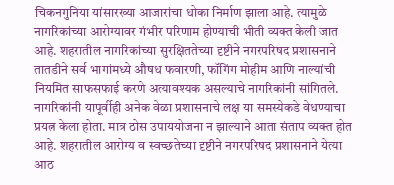चिकनगुनिया यांसारख्या आजारांचा धोका निर्माण झाला आहे. त्यामुळे नागरिकांच्या आरोग्यावर गंभीर परिणाम होण्याची भीती व्यक्त केली जात आहे. शहरातील नागरिकांच्या सुरक्षिततेच्या दृष्टीने नगरपरिषद प्रशासनाने तातडीने सर्व भागांमध्ये औषध फवारणी, फॉगिंग मोहीम आणि नाल्यांची नियमित साफसफाई करणे अत्यावश्यक असल्याचे नागरिकांनी सांगितले.
नागरिकांनी यापूर्वीही अनेक वेळा प्रशासनाचे लक्ष या समस्येकडे वेधण्याचा प्रयत्न केला होता. मात्र ठोस उपाययोजना न झाल्याने आता संताप व्यक्त होत आहे. शहरातील आरोग्य व स्वच्छतेच्या दृष्टीने नगरपरिषद प्रशासनाने येत्या आठ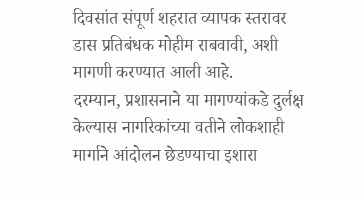दिवसांत संपूर्ण शहरात व्यापक स्तरावर डास प्रतिबंधक मोहीम राबवावी, अशी मागणी करण्यात आली आहे.
दरम्यान, प्रशासनाने या मागण्यांकडे दुर्लक्ष केल्यास नागरिकांच्या वतीने लोकशाही मार्गाने आंदोलन छेडण्याचा इशारा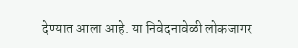देण्यात आला आहे. या निवेदनावेळी लोकजागर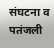संघटना व पतंजली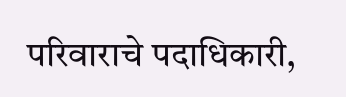परिवाराचे पदाधिकारी,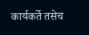कार्यकर्ते तसेच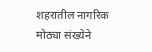शहरातील नागरिक मोठ्या संख्येने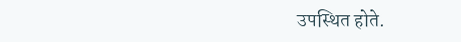उपस्थित होते.